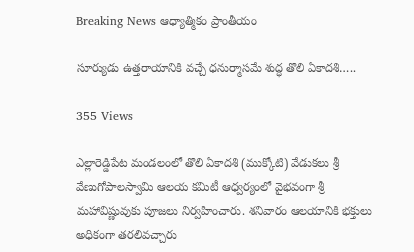Breaking News ఆధ్యాత్మికం ప్రాంతీయం

సూర్యుడు ఉత్తరాయానికి వచ్చే ధనుర్మాసమే శుద్ధ తొలి ఏకాదశి…..

355 Views

ఎల్లారెడ్డిపేట మండలంలో తొలి ఏకాదశి (ముక్కోటి) వేడుకలు శ్రీ వేణుగోపాలస్వామి ఆలయ కమిటీ ఆధ్వర్యంలో వైభవంగా శ్రీ మహావిష్ణువుకు పూజలు నిర్వహించారు. శనివారం ఆలయానికి భక్తులు అధికంగా తరలివచ్చారు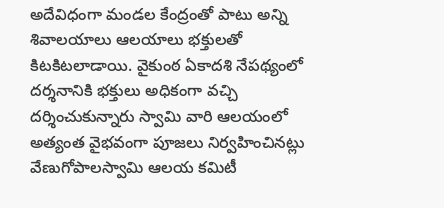అదేవిధంగా మండల కేంద్రంతో పాటు అన్ని శివాలయాలు ఆలయాలు భక్తులతో కిటకిటలాడాయి. వైకుంఠ ఏకాదశి నేపథ్యంలో దర్శనానికి భక్తులు అధికంగా వచ్చి దర్శించుకున్నారు స్వామి వారి ఆలయంలో అత్యంత వైభవంగా పూజలు నిర్వహించినట్లు వేణుగోపాలస్వామి ఆలయ కమిటీ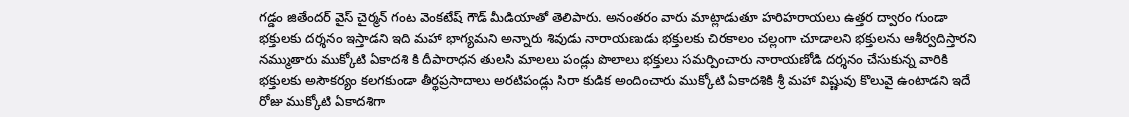గడ్డం జితేందర్ వైస్ చైర్మన్ గంట వెంకటేష్ గౌడ్ మీడియాతో తెలిపారు. అనంతరం వారు మాట్లాడుతూ హరిహరాయలు ఉత్తర ద్వారం గుండా భక్తులకు దర్శనం ఇస్తాడని ఇది మహా భాగ్యమని అన్నారు శివుడు నారాయణుడు భక్తులకు చిరకాలం చల్లంగా చూడాలని భక్తులను ఆశీర్వదిస్తారని నమ్ముతారు ముక్కోటి ఏకాదశి కి దీపారాధన తులసి మాలలు పండ్లు పొలాలు భక్తులు సమర్పించారు నారాయణోడి దర్శనం చేసుకున్న వారికి భక్తులకు అసౌకర్యం కలగకుండా తీర్థప్రసాదాలు అరటిపండ్లు సిరా కుడిక అందించారు ముక్కోటి ఏకాదశికి శ్రీ మహా విష్ణువు కొలువై ఉంటాడని ఇదే రోజు ముక్కోటి ఏకాదశిగా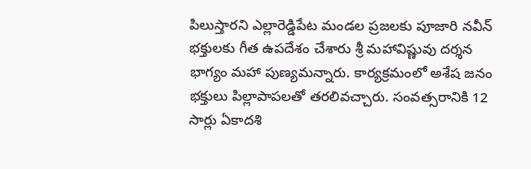పిలుస్తారని ఎల్లారెడ్డిపేట మండల ప్రజలకు పూజారి నవీన్ భక్తులకు గీత ఉపదేశం చేశారు శ్రీ మహావిష్ణువు దర్శన భాగ్యం మహా పుణ్యమన్నారు. కార్యక్రమంలో అశేష జనం భక్తులు పిల్లాపాపలతో తరలివచ్చారు. సంవత్సరానికి 12 సార్లు ఏకాదశి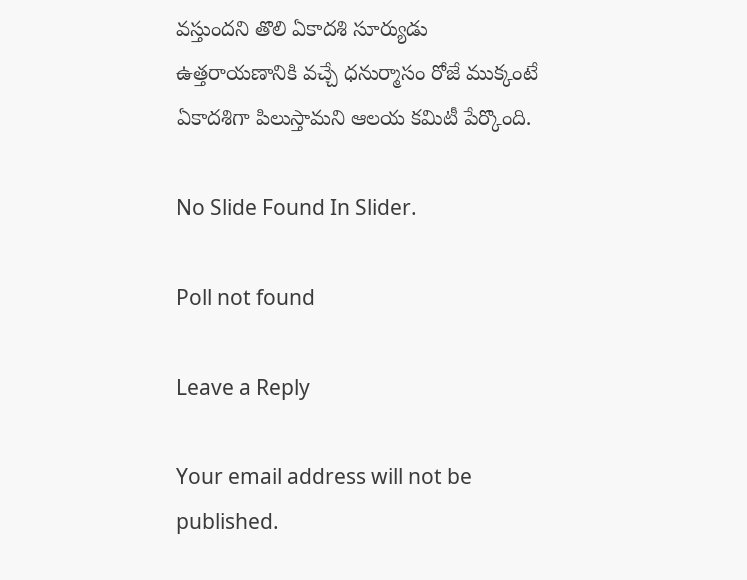వస్తుందని తొలి ఏకాదశి సూర్యుడు ఉత్తరాయణానికి వచ్చే ధనుర్మాసం రోజే ముక్కంటే ఏకాదశిగా పిలుస్తామని ఆలయ కమిటీ పేర్కొంది.

No Slide Found In Slider.

Poll not found

Leave a Reply

Your email address will not be published.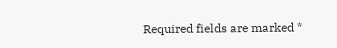Required fields are marked *